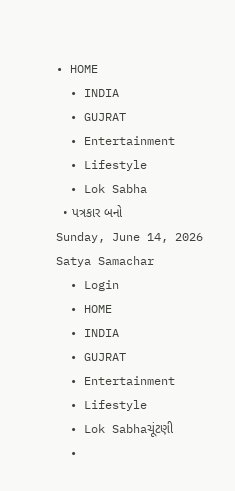• HOME
  • INDIA
  • GUJRAT
  • Entertainment
  • Lifestyle
  • Lok Sabha
  • પત્રકાર બનો
Sunday, June 14, 2026
Satya Samachar
  • Login
  • HOME
  • INDIA
  • GUJRAT
  • Entertainment
  • Lifestyle
  • Lok Sabhaચૂંટણી
  •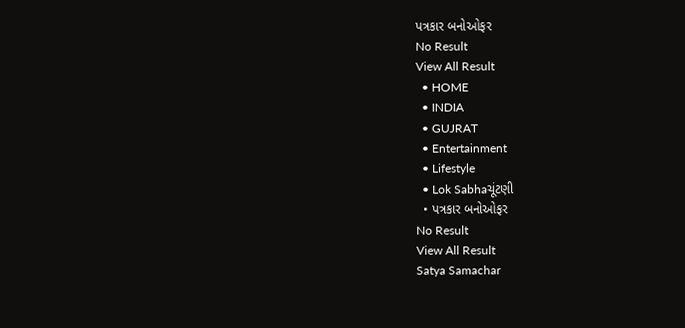પત્રકાર બનોઓફર
No Result
View All Result
  • HOME
  • INDIA
  • GUJRAT
  • Entertainment
  • Lifestyle
  • Lok Sabhaચૂંટણી
  • પત્રકાર બનોઓફર
No Result
View All Result
Satya Samachar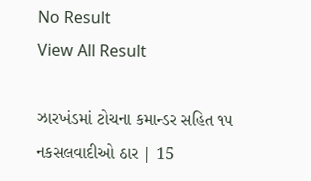No Result
View All Result

ઝારખંડમાં ટોચના કમાન્ડર સહિત ૧૫ નકસલવાદીઓ ઠાર | 15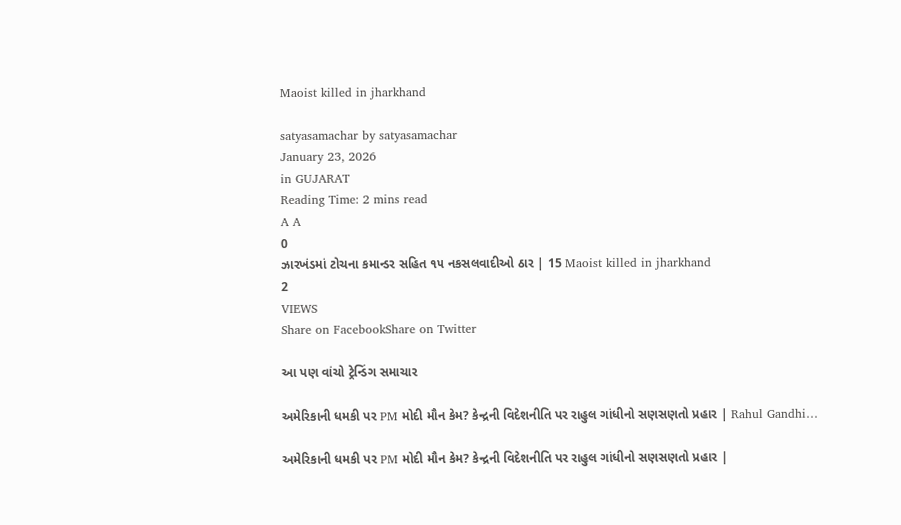Maoist killed in jharkhand

satyasamachar by satyasamachar
January 23, 2026
in GUJARAT
Reading Time: 2 mins read
A A
0
ઝારખંડમાં ટોચના કમાન્ડર સહિત ૧૫ નકસલવાદીઓ ઠાર | 15 Maoist killed in jharkhand
2
VIEWS
Share on FacebookShare on Twitter

આ પણ વાંચો ટ્રેન્ડિંગ સમાચાર

અમેરિકાની ધમકી પર PM મોદી મૌન કેમ? કેન્દ્રની વિદેશનીતિ પર રાહુલ ગાંધીનો સણસણતો પ્રહાર | Rahul Gandhi…

અમેરિકાની ધમકી પર PM મોદી મૌન કેમ? કેન્દ્રની વિદેશનીતિ પર રાહુલ ગાંધીનો સણસણતો પ્રહાર |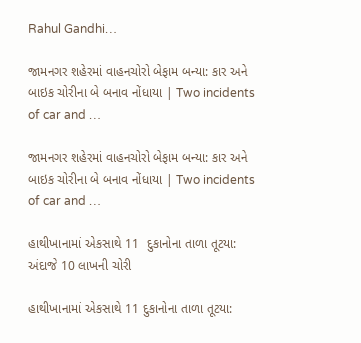Rahul Gandhi…

જામનગર શહેરમાં વાહનચોરો બેફામ બન્યા: કાર અને બાઇક ચોરીના બે બનાવ નોંધાયા | Two incidents of car and …

જામનગર શહેરમાં વાહનચોરો બેફામ બન્યા: કાર અને બાઇક ચોરીના બે બનાવ નોંધાયા | Two incidents of car and …

હાથીખાનામાં એકસાથે 11  દુકાનોના તાળા તૂટયા: અંદાજે 10 લાખની ચોરી

હાથીખાનામાં એકસાથે 11 દુકાનોના તાળા તૂટયા: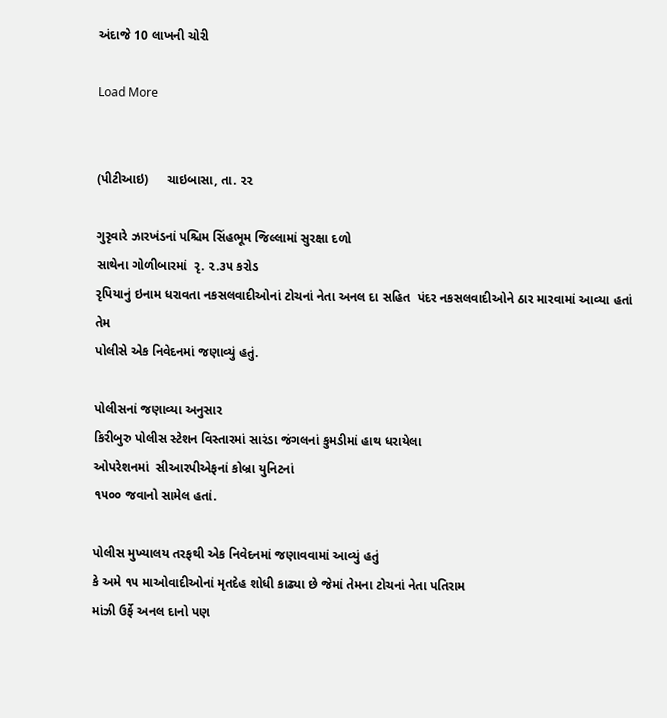અંદાજે 10 લાખની ચોરી

Load More


(પીટીઆઇ)     ચાઇબાસા, તા. ૨૨

ગુરૃવારે ઝારખંડનાં પશ્ચિમ સિંહભૂમ જિલ્લામાં સુરક્ષા દળો
સાથેના ગોળીબારમાં  રૃ. ૨.૩૫ કરોડ
રૃપિયાનું ઇનામ ધરાવતા નકસલવાદીઓનાં ટોચનાં નેતા અનલ દા સહિત  પંદર નકસલવાદીઓને ઠાર મારવામાં આવ્યા હતાં તેમ
પોલીસે એક નિવેદનમાં જણાવ્યું હતું.

પોલીસનાં જણાવ્યા અનુસાર
કિરીબુરુ પોલીસ સ્ટેશન વિસ્તારમાં સારંડા જંગલનાં કુમડીમાં હાથ ધરાયેલા
ઓપરેશનમાં  સીઆરપીએફનાં કોબ્રા યુનિટનાં
૧૫૦૦ જવાનો સામેલ હતાં.

પોલીસ મુખ્યાલય તરફથી એક નિવેદનમાં જણાવવામાં આવ્યું હતું
કે અમે ૧૫ માઓવાદીઓનાં મૃતદેહ શોધી કાઢ્યા છે જેમાં તેમના ટોચનાં નેતા પતિરામ
માંઝી ઉર્ફે અનલ દાનો પણ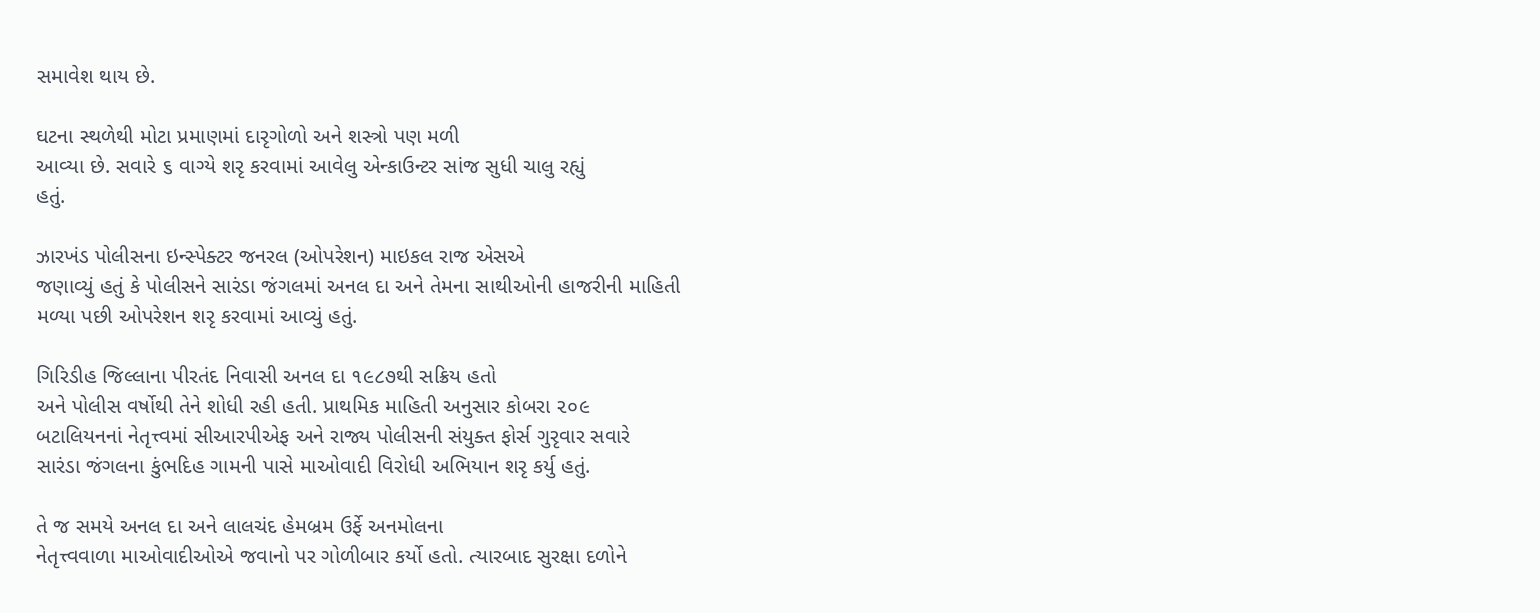સમાવેશ થાય છે.

ઘટના સ્થળેથી મોટા પ્રમાણમાં દારૃગોળો અને શસ્ત્રો પણ મળી
આવ્યા છે. સવારે ૬ વાગ્યે શરૃ કરવામાં આવેલુ એન્કાઉન્ટર સાંજ સુધી ચાલુ રહ્યું
હતું.

ઝારખંડ પોલીસના ઇન્સ્પેક્ટર જનરલ (ઓપરેશન) માઇકલ રાજ એસએ
જણાવ્યું હતું કે પોલીસને સારંડા જંગલમાં અનલ દા અને તેમના સાથીઓની હાજરીની માહિતી
મળ્યા પછી ઓપરેશન શરૃ કરવામાં આવ્યું હતું.

ગિરિડીહ જિલ્લાના પીરતંદ નિવાસી અનલ દા ૧૯૮૭થી સક્રિય હતો
અને પોલીસ વર્ષોથી તેને શોધી રહી હતી. પ્રાથમિક માહિતી અનુસાર કોબરા ૨૦૯
બટાલિયનનાં નેતૃત્ત્વમાં સીઆરપીએફ અને રાજ્ય પોલીસની સંયુક્ત ફોર્સ ગુરૃવાર સવારે
સારંડા જંગલના કુંભદિહ ગામની પાસે માઓવાદી વિરોધી અભિયાન શરૃ કર્યુ હતું.

તે જ સમયે અનલ દા અને લાલચંદ હેમબ્રમ ઉર્ફે અનમોલના
નેતૃત્ત્વવાળા માઓવાદીઓએ જવાનો પર ગોળીબાર કર્યો હતો. ત્યારબાદ સુરક્ષા દળોને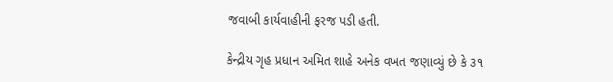જવાબી કાર્યવાહીની ફરજ પડી હતી.

કેન્દ્રીય ગૃહ પ્રધાન અમિત શાહે અનેક વખત જણાવ્યું છે કે ૩૧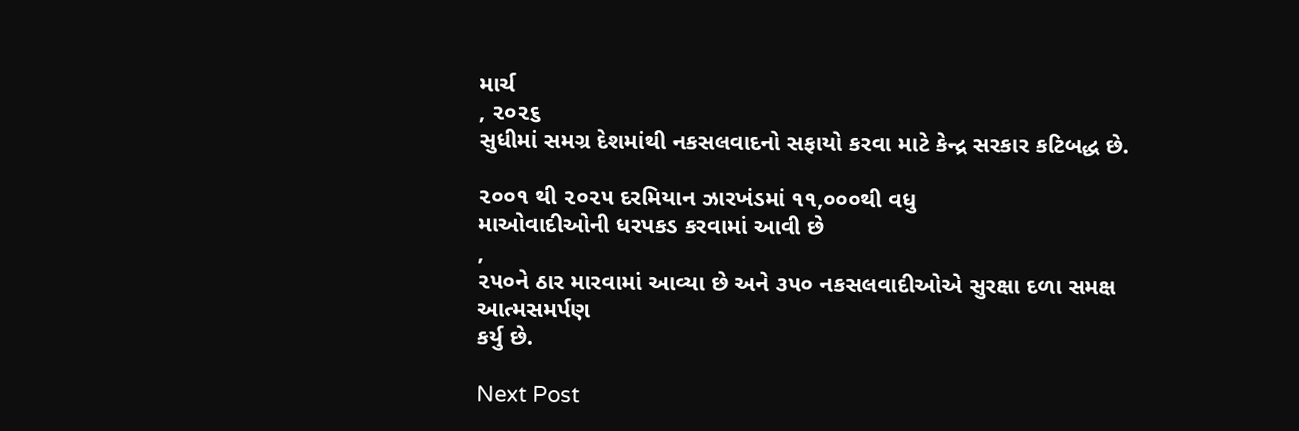માર્ચ
, ૨૦૨૬
સુધીમાં સમગ્ર દેશમાંથી નકસલવાદનો સફાયો કરવા માટે કેન્દ્ર સરકાર કટિબદ્ધ છે.

૨૦૦૧ થી ૨૦૨૫ દરમિયાન ઝારખંડમાં ૧૧,૦૦૦થી વધુ
માઓવાદીઓની ધરપકડ કરવામાં આવી છે
,
૨૫૦ને ઠાર મારવામાં આવ્યા છે અને ૩૫૦ નકસલવાદીઓએ સુરક્ષા દળા સમક્ષ આત્મસમર્પણ
કર્યુ છે.

Next Post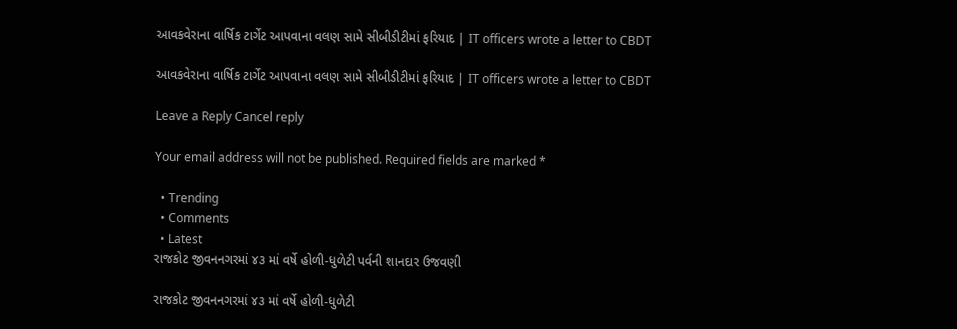આવકવેરાના વાર્ષિક ટાર્ગેટ આપવાના વલણ સામે સીબીડીટીમાં ફરિયાદ | IT officers wrote a letter to CBDT

આવકવેરાના વાર્ષિક ટાર્ગેટ આપવાના વલણ સામે સીબીડીટીમાં ફરિયાદ | IT officers wrote a letter to CBDT

Leave a Reply Cancel reply

Your email address will not be published. Required fields are marked *

  • Trending
  • Comments
  • Latest
રાજકોટ જીવનનગરમાં ૪૩ માં વર્ષે હોળી-ધુળેટી પર્વની શાનદાર ઉજવણી

રાજકોટ જીવનનગરમાં ૪૩ માં વર્ષે હોળી-ધુળેટી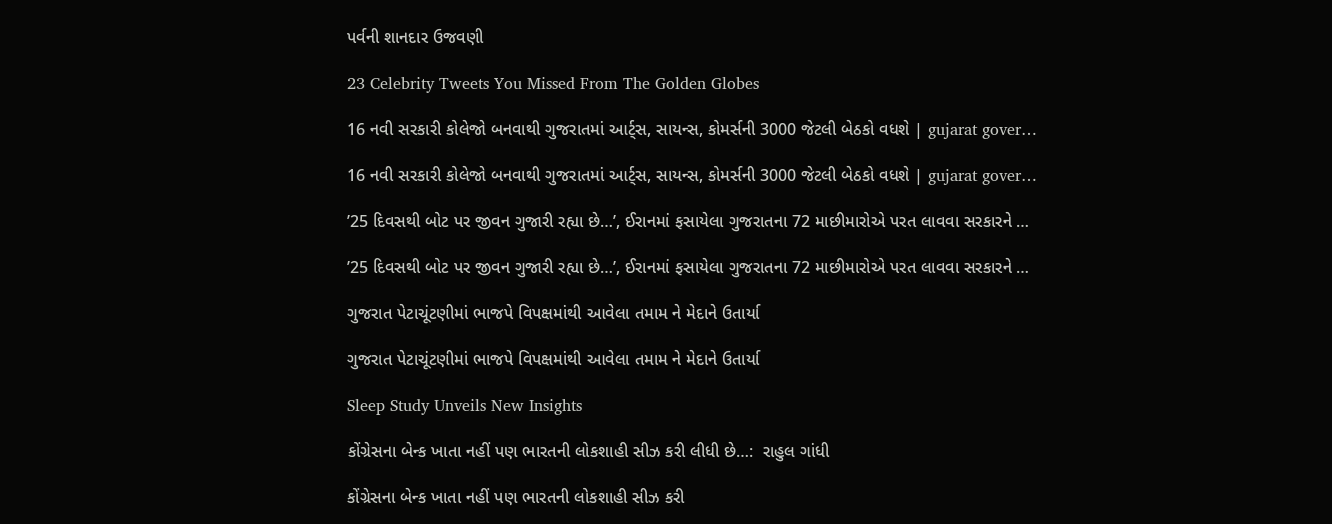પર્વની શાનદાર ઉજવણી

23 Celebrity Tweets You Missed From The Golden Globes

16 નવી સરકારી કોલેજો બનવાથી ગુજરાતમાં આર્ટ્સ, સાયન્સ, કોમર્સની 3000 જેટલી બેઠકો વધશે | gujarat gover…

16 નવી સરકારી કોલેજો બનવાથી ગુજરાતમાં આર્ટ્સ, સાયન્સ, કોમર્સની 3000 જેટલી બેઠકો વધશે | gujarat gover…

’25 દિવસથી બોટ પર જીવન ગુજારી રહ્યા છે…’, ઈરાનમાં ફસાયેલા ગુજરાતના 72 માછીમારોએ પરત લાવવા સરકારને …

’25 દિવસથી બોટ પર જીવન ગુજારી રહ્યા છે…’, ઈરાનમાં ફસાયેલા ગુજરાતના 72 માછીમારોએ પરત લાવવા સરકારને …

ગુજરાત પેટાચૂંટણીમાં ભાજપે વિપક્ષમાંથી આવેલા તમામ ને મેદાને ઉતાર્યા

ગુજરાત પેટાચૂંટણીમાં ભાજપે વિપક્ષમાંથી આવેલા તમામ ને મેદાને ઉતાર્યા

Sleep Study Unveils New Insights

કોંગ્રેસના બેન્ક ખાતા નહીં પણ ભારતની લોકશાહી સીઝ કરી લીધી છે…:  રાહુલ ગાંધી

કોંગ્રેસના બેન્ક ખાતા નહીં પણ ભારતની લોકશાહી સીઝ કરી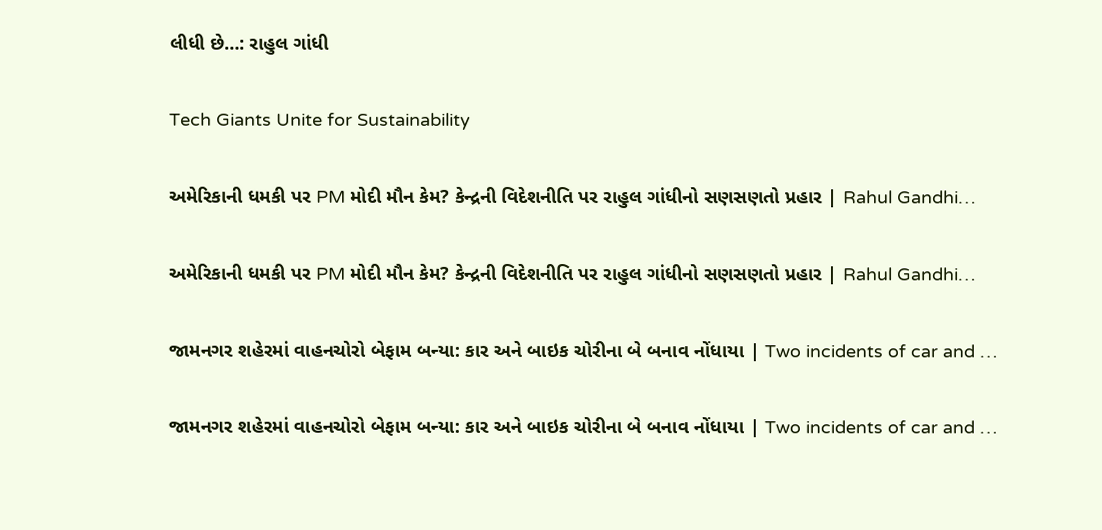લીધી છે…: રાહુલ ગાંધી

Tech Giants Unite for Sustainability

અમેરિકાની ધમકી પર PM મોદી મૌન કેમ? કેન્દ્રની વિદેશનીતિ પર રાહુલ ગાંધીનો સણસણતો પ્રહાર | Rahul Gandhi…

અમેરિકાની ધમકી પર PM મોદી મૌન કેમ? કેન્દ્રની વિદેશનીતિ પર રાહુલ ગાંધીનો સણસણતો પ્રહાર | Rahul Gandhi…

જામનગર શહેરમાં વાહનચોરો બેફામ બન્યા: કાર અને બાઇક ચોરીના બે બનાવ નોંધાયા | Two incidents of car and …

જામનગર શહેરમાં વાહનચોરો બેફામ બન્યા: કાર અને બાઇક ચોરીના બે બનાવ નોંધાયા | Two incidents of car and …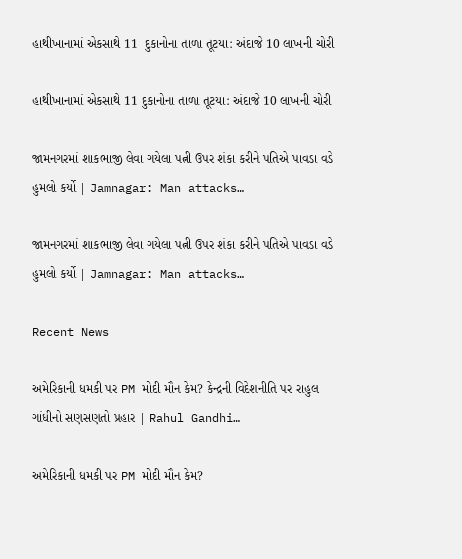હાથીખાનામાં એકસાથે 11  દુકાનોના તાળા તૂટયા: અંદાજે 10 લાખની ચોરી

હાથીખાનામાં એકસાથે 11 દુકાનોના તાળા તૂટયા: અંદાજે 10 લાખની ચોરી

જામનગરમાં શાકભાજી લેવા ગયેલા પત્ની ઉપર શંકા કરીને પતિએ પાવડા વડે હુમલો કર્યો | Jamnagar: Man attacks…

જામનગરમાં શાકભાજી લેવા ગયેલા પત્ની ઉપર શંકા કરીને પતિએ પાવડા વડે હુમલો કર્યો | Jamnagar: Man attacks…

Recent News

અમેરિકાની ધમકી પર PM મોદી મૌન કેમ? કેન્દ્રની વિદેશનીતિ પર રાહુલ ગાંધીનો સણસણતો પ્રહાર | Rahul Gandhi…

અમેરિકાની ધમકી પર PM મોદી મૌન કેમ?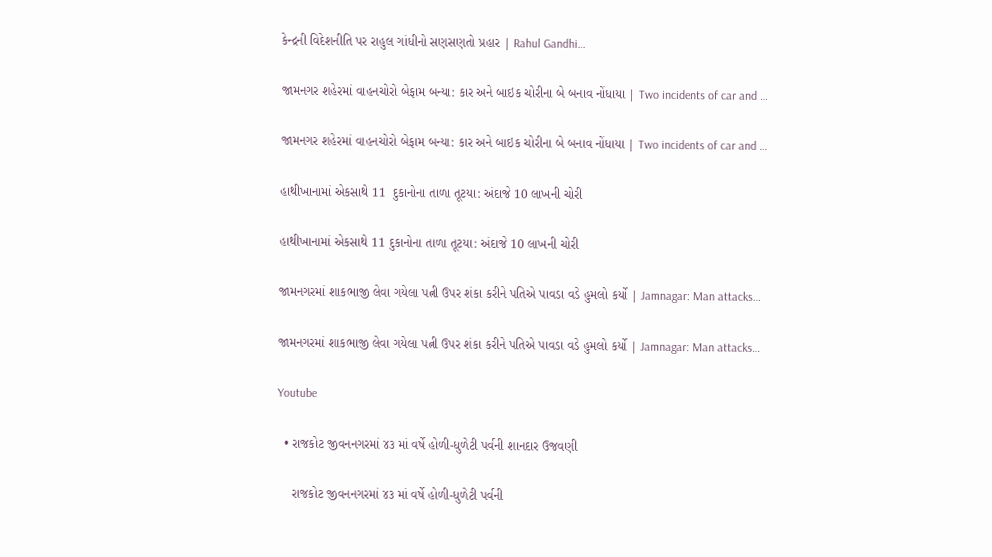કેન્દ્રની વિદેશનીતિ પર રાહુલ ગાંધીનો સણસણતો પ્રહાર | Rahul Gandhi…

જામનગર શહેરમાં વાહનચોરો બેફામ બન્યા: કાર અને બાઇક ચોરીના બે બનાવ નોંધાયા | Two incidents of car and …

જામનગર શહેરમાં વાહનચોરો બેફામ બન્યા: કાર અને બાઇક ચોરીના બે બનાવ નોંધાયા | Two incidents of car and …

હાથીખાનામાં એકસાથે 11  દુકાનોના તાળા તૂટયા: અંદાજે 10 લાખની ચોરી

હાથીખાનામાં એકસાથે 11 દુકાનોના તાળા તૂટયા: અંદાજે 10 લાખની ચોરી

જામનગરમાં શાકભાજી લેવા ગયેલા પત્ની ઉપર શંકા કરીને પતિએ પાવડા વડે હુમલો કર્યો | Jamnagar: Man attacks…

જામનગરમાં શાકભાજી લેવા ગયેલા પત્ની ઉપર શંકા કરીને પતિએ પાવડા વડે હુમલો કર્યો | Jamnagar: Man attacks…

Youtube

  • રાજકોટ જીવનનગરમાં ૪૩ માં વર્ષે હોળી-ધુળેટી પર્વની શાનદાર ઉજવણી

    રાજકોટ જીવનનગરમાં ૪૩ માં વર્ષે હોળી-ધુળેટી પર્વની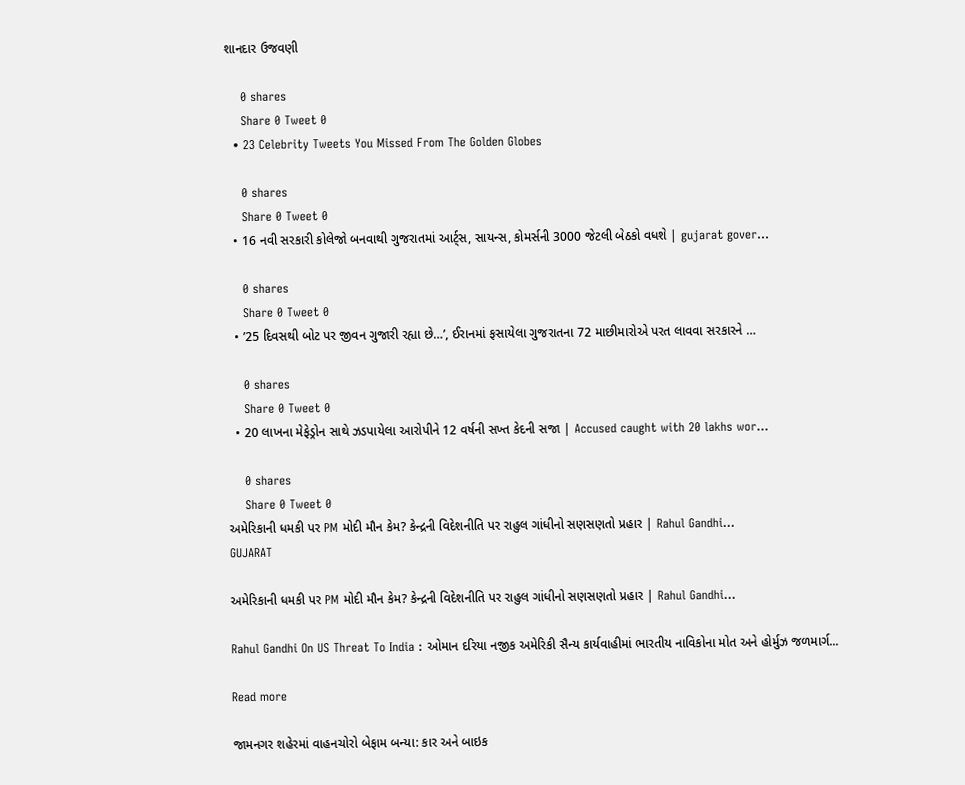શાનદાર ઉજવણી

    0 shares
    Share 0 Tweet 0
  • 23 Celebrity Tweets You Missed From The Golden Globes

    0 shares
    Share 0 Tweet 0
  • 16 નવી સરકારી કોલેજો બનવાથી ગુજરાતમાં આર્ટ્સ, સાયન્સ, કોમર્સની 3000 જેટલી બેઠકો વધશે | gujarat gover…

    0 shares
    Share 0 Tweet 0
  • ’25 દિવસથી બોટ પર જીવન ગુજારી રહ્યા છે…’, ઈરાનમાં ફસાયેલા ગુજરાતના 72 માછીમારોએ પરત લાવવા સરકારને …

    0 shares
    Share 0 Tweet 0
  • 20 લાખના મેફેડ્રોન સાથે ઝડપાયેલા આરોપીને 12 વર્ષની સખ્ત કેદની સજા | Accused caught with 20 lakhs wor…

    0 shares
    Share 0 Tweet 0
અમેરિકાની ધમકી પર PM મોદી મૌન કેમ? કેન્દ્રની વિદેશનીતિ પર રાહુલ ગાંધીનો સણસણતો પ્રહાર | Rahul Gandhi…
GUJARAT

અમેરિકાની ધમકી પર PM મોદી મૌન કેમ? કેન્દ્રની વિદેશનીતિ પર રાહુલ ગાંધીનો સણસણતો પ્રહાર | Rahul Gandhi…

Rahul Gandhi On US Threat To India : ઓમાન દરિયા નજીક અમેરિકી સૈન્ય કાર્યવાહીમાં ભારતીય નાવિકોના મોત અને હોર્મુઝ જળમાર્ગ...

Read more

જામનગર શહેરમાં વાહનચોરો બેફામ બન્યા: કાર અને બાઇક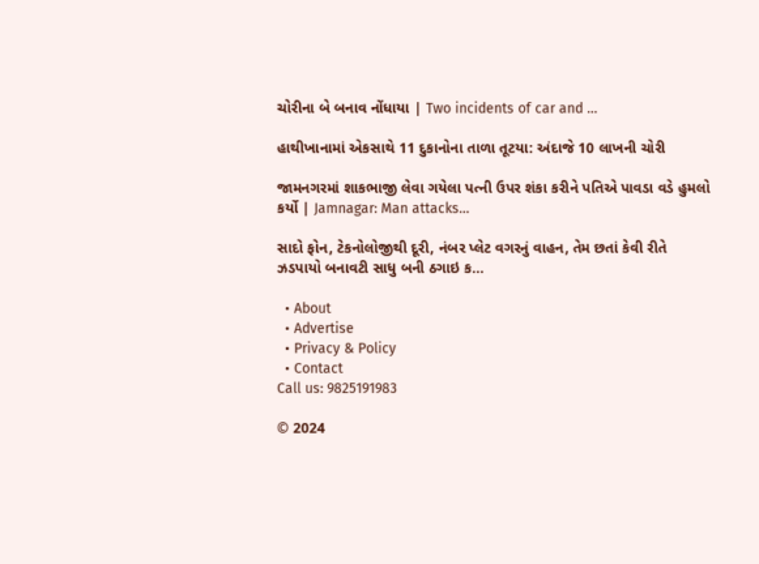ચોરીના બે બનાવ નોંધાયા | Two incidents of car and …

હાથીખાનામાં એકસાથે 11 દુકાનોના તાળા તૂટયા: અંદાજે 10 લાખની ચોરી

જામનગરમાં શાકભાજી લેવા ગયેલા પત્ની ઉપર શંકા કરીને પતિએ પાવડા વડે હુમલો કર્યો | Jamnagar: Man attacks…

સાદો ફોન, ટેકનોલોજીથી દૂરી, નંબર પ્લેટ વગરનું વાહન, તેમ છતાં કેવી રીતે ઝડપાયો બનાવટી સાધુ બની ઠગાઇ ક…

  • About
  • Advertise
  • Privacy & Policy
  • Contact
Call us: 9825191983

© 2024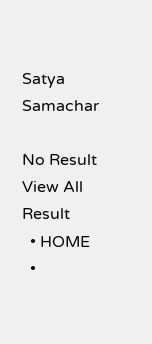Satya Samachar

No Result
View All Result
  • HOME
  •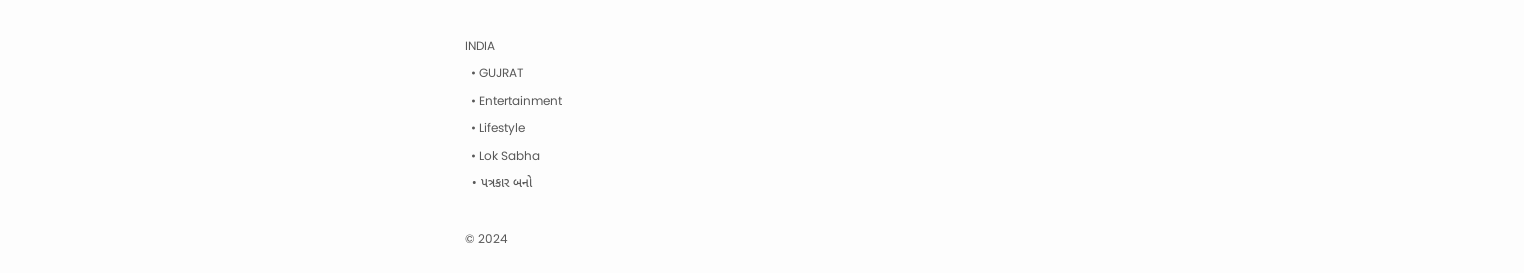INDIA
  • GUJRAT
  • Entertainment
  • Lifestyle
  • Lok Sabha
  • પત્રકાર બનો

© 2024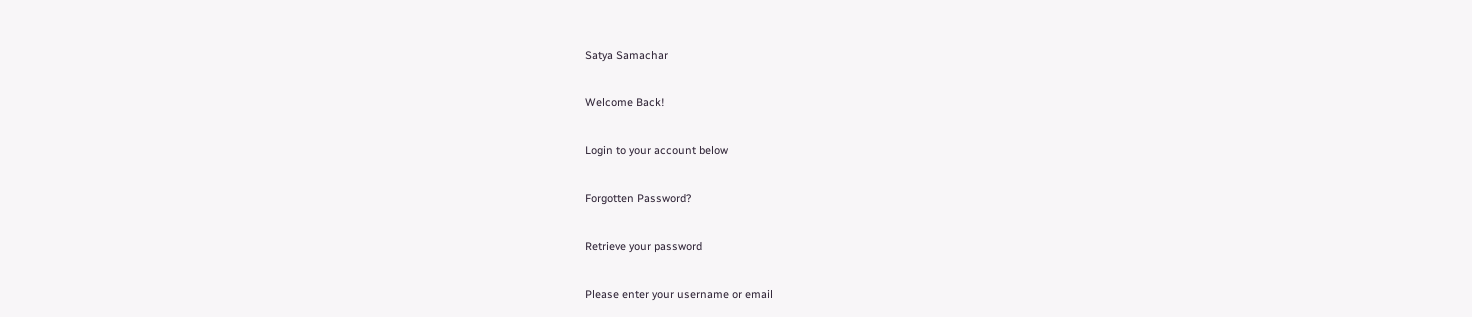Satya Samachar

Welcome Back!

Login to your account below

Forgotten Password?

Retrieve your password

Please enter your username or email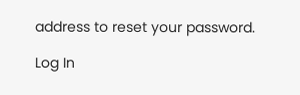address to reset your password.

Log In